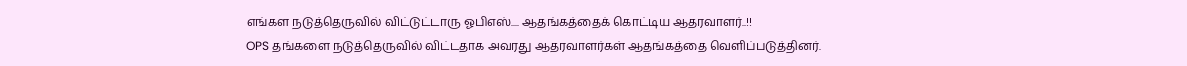எங்கள நடுத்தெருவில் விட்டுட்டாரு ஓபிஎஸ்.... ஆதங்கத்தைக் கொட்டிய ஆதரவாளர்..!!
OPS தங்களை நடுத்தெருவில் விட்டதாக அவரது ஆதரவாளர்கள் ஆதங்கத்தை வெளிப்படுத்தினர்.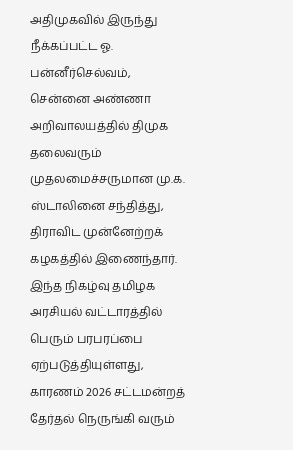அதிமுகவில் இருந்து நீக்கப்பட்ட ஓ. பன்னீர்செல்வம், சென்னை அண்ணா அறிவாலயத்தில் திமுக தலைவரும் முதலமைச்சருமான மு.க. ஸ்டாலினை சந்தித்து, திராவிட முன்னேற்றக் கழகத்தில் இணைந்தார். இந்த நிகழ்வு தமிழக அரசியல் வட்டாரத்தில் பெரும் பரபரப்பை ஏற்படுத்தியுள்ளது, காரணம் 2026 சட்டமன்றத் தேர்தல் நெருங்கி வரும்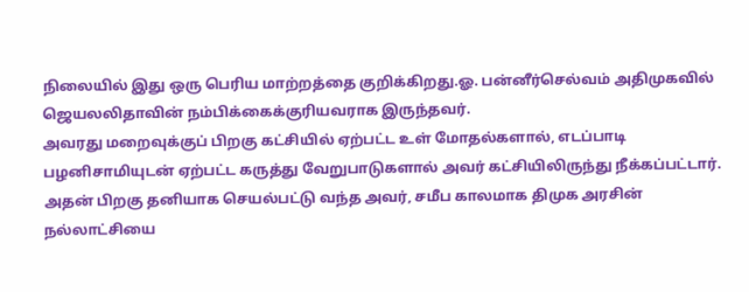நிலையில் இது ஒரு பெரிய மாற்றத்தை குறிக்கிறது.ஓ. பன்னீர்செல்வம் அதிமுகவில் ஜெயலலிதாவின் நம்பிக்கைக்குரியவராக இருந்தவர்.
அவரது மறைவுக்குப் பிறகு கட்சியில் ஏற்பட்ட உள் மோதல்களால், எடப்பாடி பழனிசாமியுடன் ஏற்பட்ட கருத்து வேறுபாடுகளால் அவர் கட்சியிலிருந்து நீக்கப்பட்டார். அதன் பிறகு தனியாக செயல்பட்டு வந்த அவர், சமீப காலமாக திமுக அரசின் நல்லாட்சியை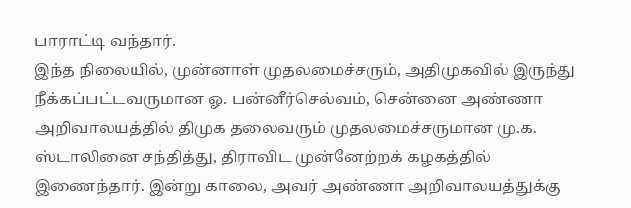பாராட்டி வந்தார்.
இந்த நிலையில், முன்னாள் முதலமைச்சரும், அதிமுகவில் இருந்து நீக்கப்பட்டவருமான ஓ. பன்னீர்செல்வம், சென்னை அண்ணா அறிவாலயத்தில் திமுக தலைவரும் முதலமைச்சருமான மு.க. ஸ்டாலினை சந்தித்து, திராவிட முன்னேற்றக் கழகத்தில் இணைந்தார். இன்று காலை, அவர் அண்ணா அறிவாலயத்துக்கு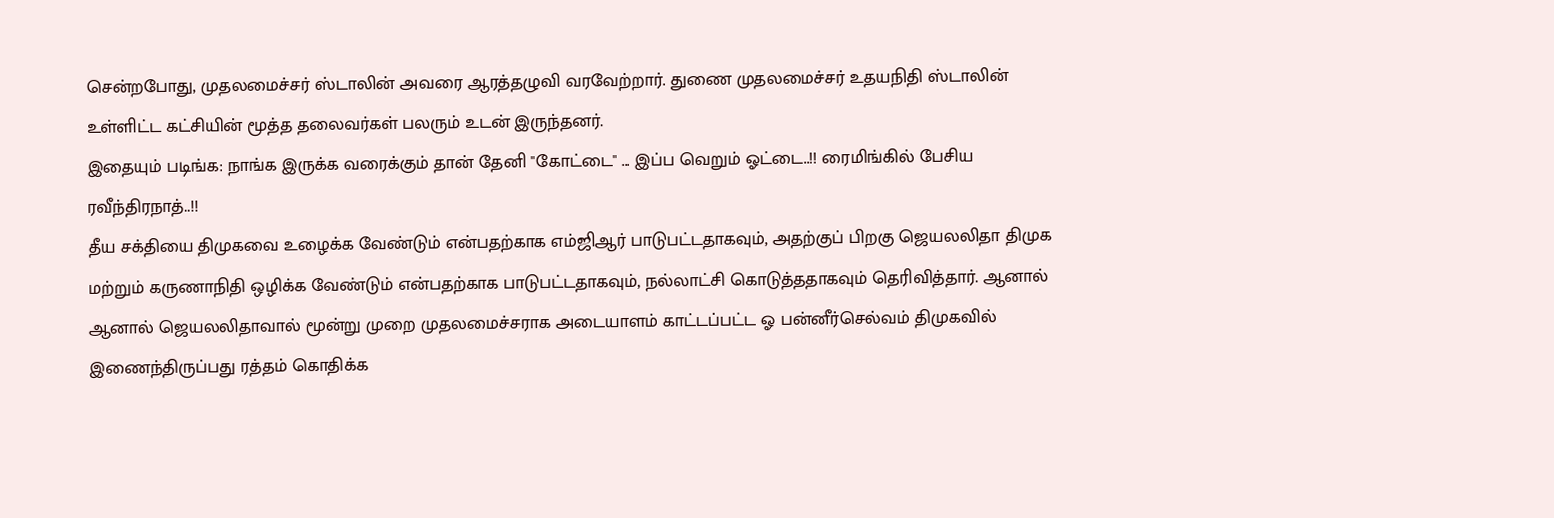சென்றபோது, முதலமைச்சர் ஸ்டாலின் அவரை ஆரத்தழுவி வரவேற்றார். துணை முதலமைச்சர் உதயநிதி ஸ்டாலின் உள்ளிட்ட கட்சியின் மூத்த தலைவர்கள் பலரும் உடன் இருந்தனர்.
இதையும் படிங்க: நாங்க இருக்க வரைக்கும் தான் தேனி "கோட்டை" ... இப்ப வெறும் ஓட்டை..!! ரைமிங்கில் பேசிய ரவீந்திரநாத்..!!
தீய சக்தியை திமுகவை உழைக்க வேண்டும் என்பதற்காக எம்ஜிஆர் பாடுபட்டதாகவும், அதற்குப் பிறகு ஜெயலலிதா திமுக மற்றும் கருணாநிதி ஒழிக்க வேண்டும் என்பதற்காக பாடுபட்டதாகவும், நல்லாட்சி கொடுத்ததாகவும் தெரிவித்தார். ஆனால் ஆனால் ஜெயலலிதாவால் மூன்று முறை முதலமைச்சராக அடையாளம் காட்டப்பட்ட ஓ பன்னீர்செல்வம் திமுகவில் இணைந்திருப்பது ரத்தம் கொதிக்க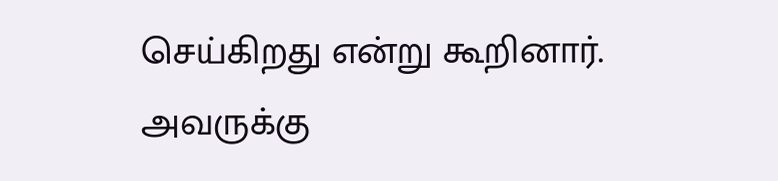செய்கிறது என்று கூறினார்.
அவருக்கு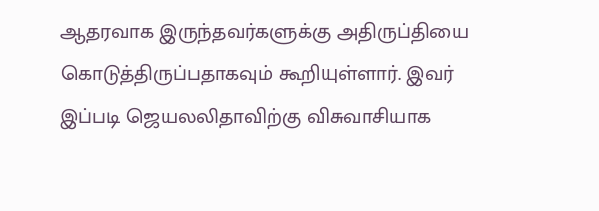ஆதரவாக இருந்தவர்களுக்கு அதிருப்தியை கொடுத்திருப்பதாகவும் கூறியுள்ளார். இவர் இப்படி ஜெயலலிதாவிற்கு விசுவாசியாக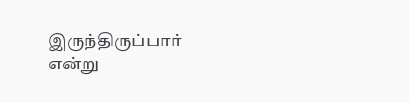இருந்திருப்பார் என்று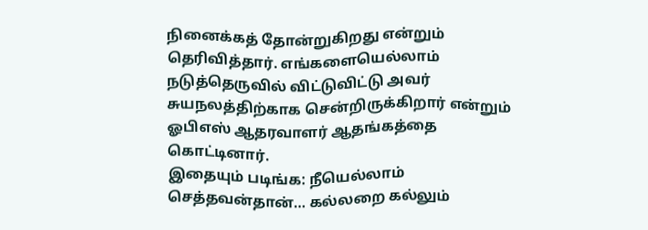நினைக்கத் தோன்றுகிறது என்றும் தெரிவித்தார். எங்களையெல்லாம் நடுத்தெருவில் விட்டுவிட்டு அவர் சுயநலத்திற்காக சென்றிருக்கிறார் என்றும் ஓபிஎஸ் ஆதரவாளர் ஆதங்கத்தை கொட்டினார்.
இதையும் படிங்க: நீயெல்லாம் செத்தவன்தான்... கல்லறை கல்லும்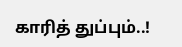காரித் துப்பும்..!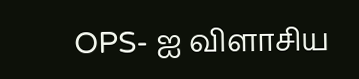OPS- ஐ விளாசிய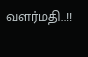வளர்மதி..!!